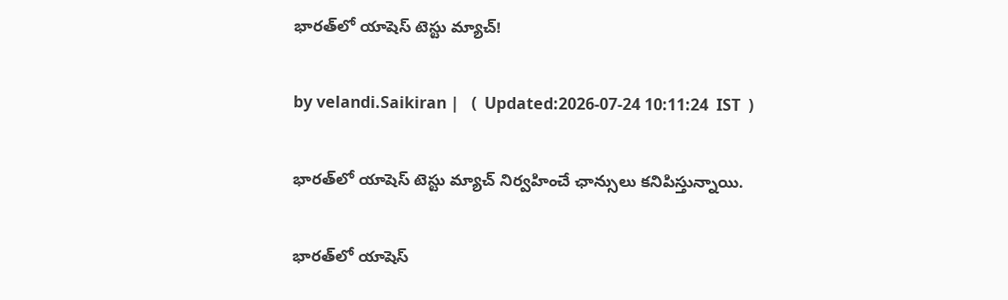భారత్‌లో యాషెస్‌ టెస్టు మ్యాచ్‌!

by velandi.Saikiran |   (  Updated:2026-07-24 10:11:24  IST  )

భారత్‌లో యాషెస్‌ టెస్టు మ్యాచ్ నిర్వ‌హించే ఛాన్సులు క‌నిపిస్తున్నాయి.

భారత్‌లో యాషెస్‌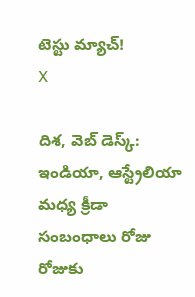టెస్టు మ్యాచ్‌!
X

దిశ‌, వెబ్ డెస్క్: ఇండియా, ఆస్ట్రేలియా మధ్య క్రీడా సంబంధాలు రోజు రోజుకు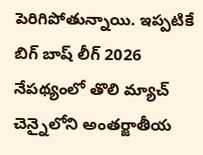పెరిగిపోతున్నాయి. ఇప్పటికే బిగ్ బాష్ లీగ్ 2026 నేపథ్యంలో తొలి మ్యాచ్ చెన్నైలోని అంతర్జాతీయ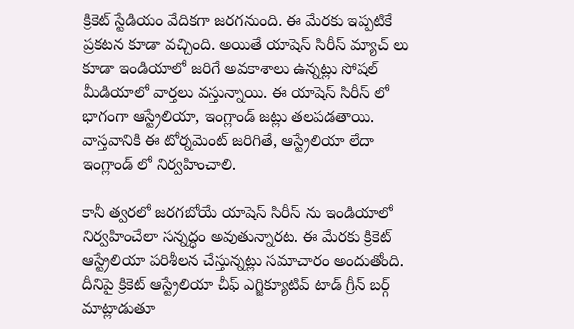క్రికెట్ స్టేడియం వేదికగా జరగనుంది. ఈ మేరకు ఇప్పటికే ప్రకటన కూడా వచ్చింది. అయితే యాషెస్ సిరీస్ మ్యాచ్ లు కూడా ఇండియాలో జరిగే అవకాశాలు ఉన్నట్లు సోషల్ మీడియాలో వార్తలు వస్తున్నాయి. ఈ యాషెస్ సిరీస్ లో భాగంగా ఆస్ట్రేలియా, ఇంగ్లాండ్ జట్లు తలపడతాయి. వాస్తవానికి ఈ టోర్నమెంట్ జరిగితే, ఆస్ట్రేలియా లేదా ఇంగ్లాండ్ లో నిర్వహించాలి.

కానీ త్వరలో జరగబోయే యాషెస్ సిరీస్ ను ఇండియాలో నిర్వహించేలా సన్నద్ధం అవుతున్నారట. ఈ మేర‌కు క్రికెట్ ఆస్ట్రేలియా ప‌రిశీల‌న చేస్తున్న‌ట్లు స‌మాచారం అందుతోంది. దీనిపై క్రికెట్ ఆస్ట్రేలియా చీఫ్ ఎగ్జిక్యూటివ్ టాడ్ గ్రీన్ బర్గ్ మాట్లాడుతూ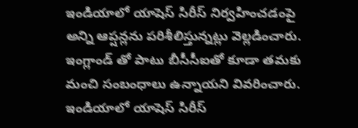ఇండియాలో యాషెస్ సిరీస్ నిర్వహించడంపై అన్ని ఆప్షన్లను పరిశీలిస్తున్నట్లు వెల్లడించారు. ఇంగ్లాండ్ తో పాటు బీసీసీఐతో కూడా తమకు మంచి సంబంధాలు ఉన్నాయని వివరించారు. ఇండియాలో యాషెస్ సిరీస్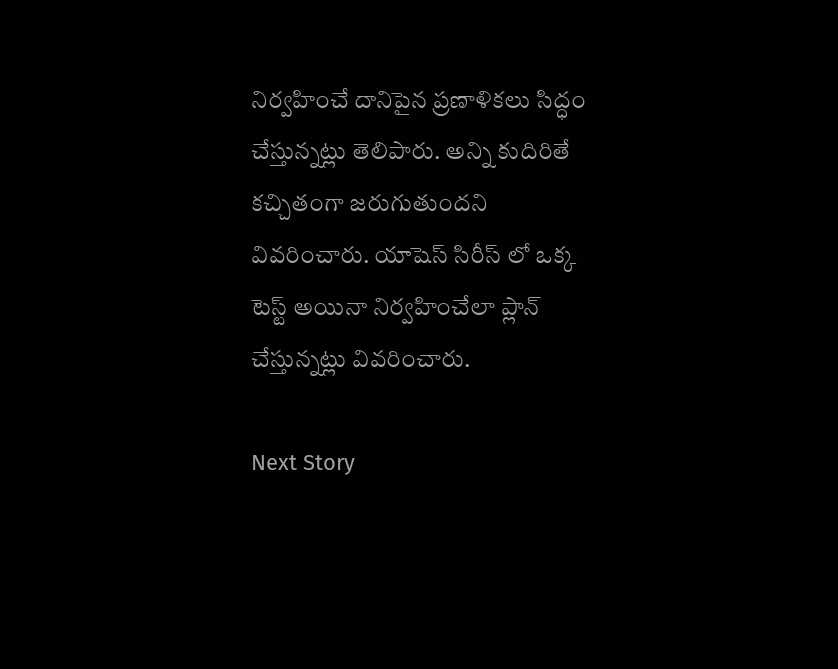నిర్వహించే దానిపైన ప్రణాళికలు సిద్ధం చేస్తున్నట్లు తెలిపారు. అన్ని కుదిరితే కచ్చితంగా జరుగుతుందని వివరించారు. యాషెస్ సిరీస్ లో ఒక్క టెస్ట్ అయినా నిర్వ‌హించేలా ప్లాన్ చేస్తున్న‌ట్లు వివ‌రించారు.

Next Story